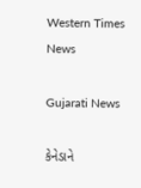Western Times News

Gujarati News

કેનેડાને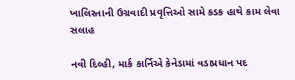ખાલિસ્તાની ઉગ્રવાદી પ્રવૃત્તિઓ સામે કડક હાથે કામ લેવા સલાહ

નવી દિલ્હી, માર્ક કાર્નિએ કેનેડામાં વડાપ્રધાન પદ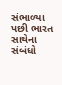સંભાળ્યા પછી ભારત સાથેના સંબંધો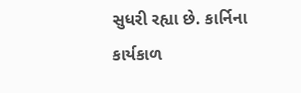સુધરી રહ્યા છે. કાર્નિના કાર્યકાળ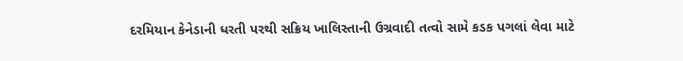દરમિયાન કેનેડાની ધરતી પરથી સક્રિય ખાલિસ્તાની ઉગ્રવાદી તત્વો સામે કડક પગલાં લેવા માટે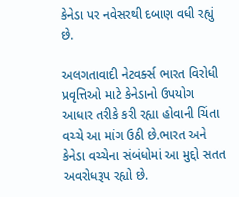કેનેડા પર નવેસરથી દબાણ વધી રહ્યું છે.

અલગતાવાદી નેટવર્ક્સ ભારત વિરોધી પ્રવૃત્તિઓ માટે કેનેડાનો ઉપયોગ આધાર તરીકે કરી રહ્યા હોવાની ચિંતા વચ્ચે આ માંગ ઉઠી છે.ભારત અને કેનેડા વચ્ચેના સંબંધોમાં આ મુદ્દો સતત અવરોધરૂપ રહ્યો છે.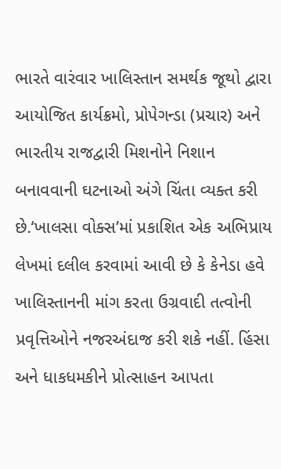ભારતે વારંવાર ખાલિસ્તાન સમર્થક જૂથો દ્વારા આયોજિત કાર્યક્રમો, પ્રોપેગન્ડા (પ્રચાર) અને ભારતીય રાજદ્વારી મિશનોને નિશાન બનાવવાની ઘટનાઓ અંગે ચિંતા વ્યક્ત કરી છે.‘ખાલસા વોક્સ’માં પ્રકાશિત એક અભિપ્રાય લેખમાં દલીલ કરવામાં આવી છે કે કેનેડા હવે ખાલિસ્તાનની માંગ કરતા ઉગ્રવાદી તત્વોની પ્રવૃત્તિઓને નજરઅંદાજ કરી શકે નહીં. હિંસા અને ધાકધમકીને પ્રોત્સાહન આપતા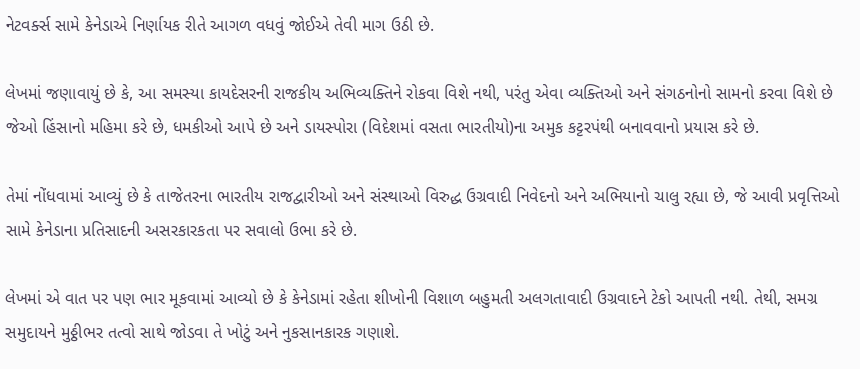નેટવર્ક્સ સામે કેનેડાએ નિર્ણાયક રીતે આગળ વધવું જોઈએ તેવી માગ ઉઠી છે.

લેખમાં જણાવાયું છે કે, આ સમસ્યા કાયદેસરની રાજકીય અભિવ્યક્તિને રોકવા વિશે નથી, પરંતુ એવા વ્યક્તિઓ અને સંગઠનોનો સામનો કરવા વિશે છે જેઓ હિંસાનો મહિમા કરે છે, ધમકીઓ આપે છે અને ડાયસ્પોરા (વિદેશમાં વસતા ભારતીયો)ના અમુક કટ્ટરપંથી બનાવવાનો પ્રયાસ કરે છે.

તેમાં નોંધવામાં આવ્યું છે કે તાજેતરના ભારતીય રાજદ્વારીઓ અને સંસ્થાઓ વિરુદ્ધ ઉગ્રવાદી નિવેદનો અને અભિયાનો ચાલુ રહ્યા છે, જે આવી પ્રવૃત્તિઓ સામે કેનેડાના પ્રતિસાદની અસરકારકતા પર સવાલો ઉભા કરે છે.

લેખમાં એ વાત પર પણ ભાર મૂકવામાં આવ્યો છે કે કેનેડામાં રહેતા શીખોની વિશાળ બહુમતી અલગતાવાદી ઉગ્રવાદને ટેકો આપતી નથી. તેથી, સમગ્ર સમુદાયને મુઠ્ઠીભર તત્વો સાથે જોડવા તે ખોટું અને નુકસાનકારક ગણાશે.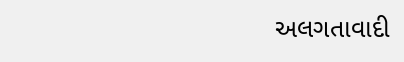અલગતાવાદી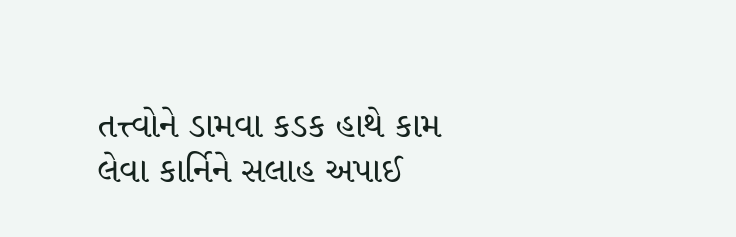તત્ત્વોને ડામવા કડક હાથે કામ લેવા કાર્નિને સલાહ અપાઈ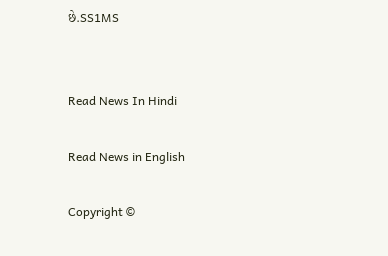છે.SS1MS


Read News In Hindi

Read News in English

Copyright ©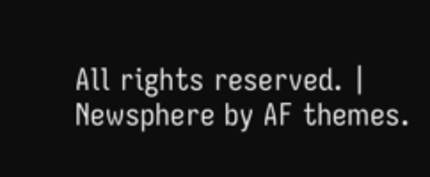All rights reserved. | Newsphere by AF themes.